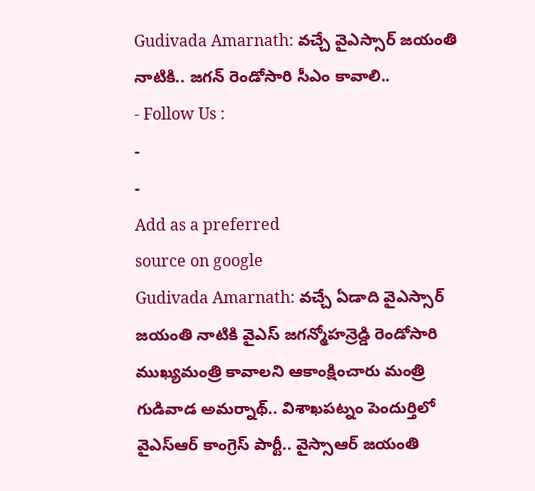Gudivada Amarnath: వచ్చే వైఎస్సార్ జయంతి నాటికి.. జగన్ రెండోసారి సీఎం కావాలి..
- Follow Us :
-
-
Add as a preferred
source on google
Gudivada Amarnath: వచ్చే ఏడాది వైఎస్సార్ జయంతి నాటికి వైఎస్ జగన్మోహన్రెడ్డి రెండోసారి ముఖ్యమంత్రి కావాలని ఆకాంక్షించారు మంత్రి గుడివాడ అమర్నాథ్.. విశాఖపట్నం పెందుర్తిలో వైఎస్ఆర్ కాంగ్రెస్ పార్టీ.. వైస్సాఆర్ జయంతి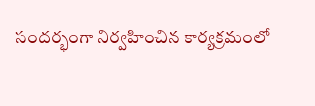సందర్భంగా నిర్వహించిన కార్యక్రమంలో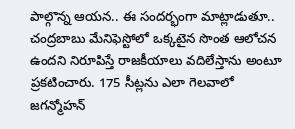పాల్గొన్న ఆయన.. ఈ సందర్భంగా మాట్లాడుతూ.. చంద్రబాబు మేనిఫెస్టోలో ఒక్కటైన సొంత ఆలోచన ఉందని నిరూపిస్తే రాజకీయాలు వదిలేస్తాను అంటూ ప్రకటించారు. 175 సీట్లను ఎలా గెలవాలో జగన్మోహన్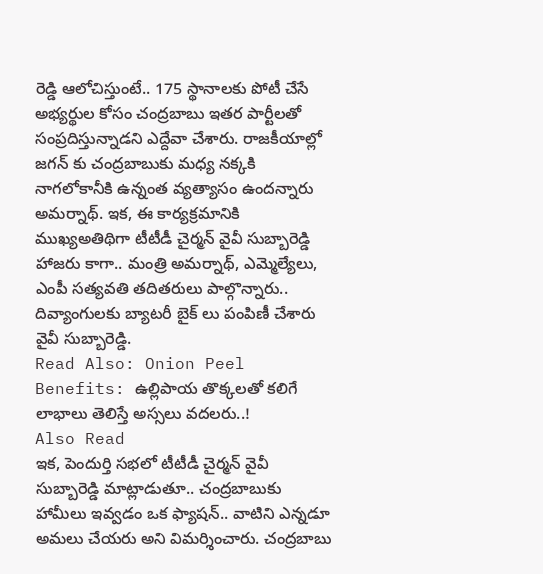రెడ్డి ఆలోచిస్తుంటే.. 175 స్థానాలకు పోటీ చేసే అభ్యర్థుల కోసం చంద్రబాబు ఇతర పార్టీలతో సంప్రదిస్తున్నాడని ఎద్దేవా చేశారు. రాజకీయాల్లో జగన్ కు చంద్రబాబుకు మధ్య నక్కకి నాగలోకానీకి ఉన్నంత వ్యత్యాసం ఉందన్నారు అమర్నాథ్. ఇక, ఈ కార్యక్రమానికి ముఖ్యఅతిథిగా టీటీడీ చైర్మన్ వైవీ సుబ్బారెడ్డి హాజరు కాగా.. మంత్రి అమర్నాథ్, ఎమ్మెల్యేలు, ఎంపీ సత్యవతి తదితరులు పాల్గొన్నారు.. దివ్యాంగులకు బ్యాటరీ బైక్ లు పంపిణీ చేశారు వైవీ సుబ్బారెడ్డి.
Read Also: Onion Peel Benefits: ఉల్లిపాయ తొక్కలతో కలిగే లాభాలు తెలిస్తే అస్సలు వదలరు..!
Also Read
ఇక, పెందుర్తి సభలో టీటీడీ చైర్మన్ వైవీ సుబ్బారెడ్డి మాట్లాడుతూ.. చంద్రబాబుకు హామీలు ఇవ్వడం ఒక ఫ్యాషన్.. వాటిని ఎన్నడూ అమలు చేయరు అని విమర్శించారు. చంద్రబాబు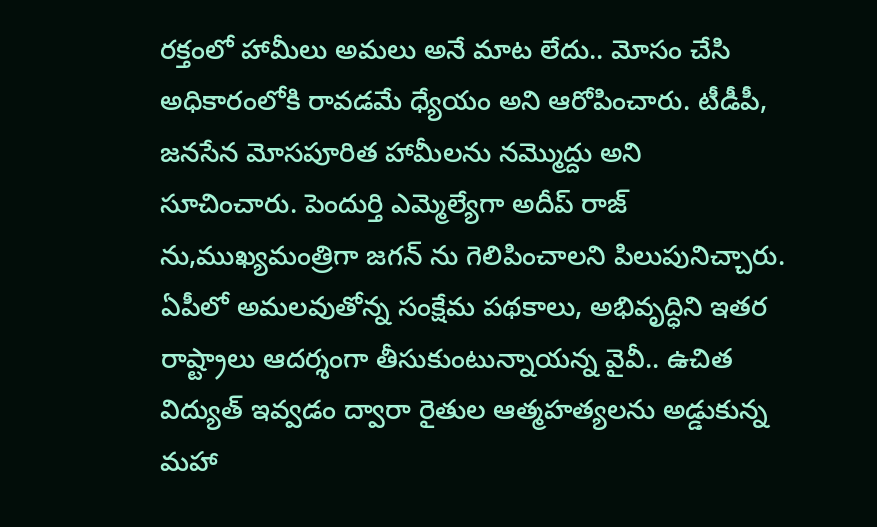రక్తంలో హామీలు అమలు అనే మాట లేదు.. మోసం చేసి అధికారంలోకి రావడమే ధ్యేయం అని ఆరోపించారు. టీడీపీ, జనసేన మోసపూరిత హామీలను నమ్మొద్దు అని సూచించారు. పెందుర్తి ఎమ్మెల్యేగా అదీప్ రాజ్ ను,ముఖ్యమంత్రిగా జగన్ ను గెలిపించాలని పిలుపునిచ్చారు. ఏపీలో అమలవుతోన్న సంక్షేమ పథకాలు, అభివృద్ధిని ఇతర రాష్ట్రాలు ఆదర్శంగా తీసుకుంటున్నాయన్న వైవీ.. ఉచిత విద్యుత్ ఇవ్వడం ద్వారా రైతుల ఆత్మహత్యలను అడ్డుకున్న మహా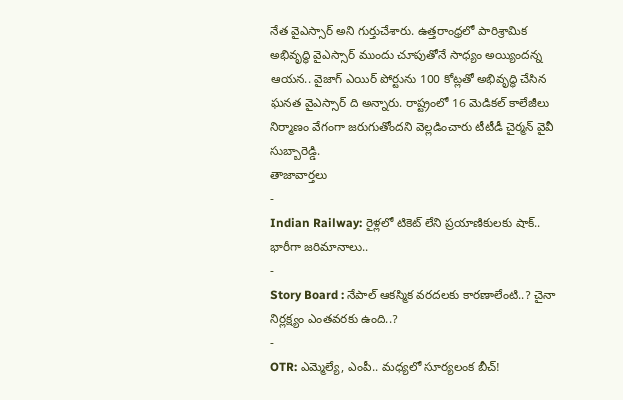నేత వైఎస్సార్ అని గుర్తుచేశారు. ఉత్తరాంధ్రలో పారిశ్రామిక అభివృద్ధి వైఎస్సార్ ముందు చూపుతోనే సాధ్యం అయ్యిందన్న ఆయన.. వైజాగ్ ఎయిర్ పోర్టును 100 కోట్లతో అభివృద్ధి చేసిన ఘనత వైఎస్సార్ ది అన్నారు. రాష్ట్రంలో 16 మెడికల్ కాలేజీలు నిర్మాణం వేగంగా జరుగుతోందని వెల్లడించారు టీటీడీ చైర్మన్ వైవీ సుబ్బారెడ్డి.
తాజావార్తలు
-
Indian Railway: రైళ్లలో టికెట్ లేని ప్రయాణికులకు షాక్.. భారీగా జరిమానాలు..
-
Story Board : నేపాల్ ఆకస్మిక వరదలకు కారణాలేంటి..? చైనా నిర్లక్ష్యం ఎంతవరకు ఉంది..?
-
OTR: ఎమ్మెల్యే, ఎంపీ.. మధ్యలో సూర్యలంక బీచ్!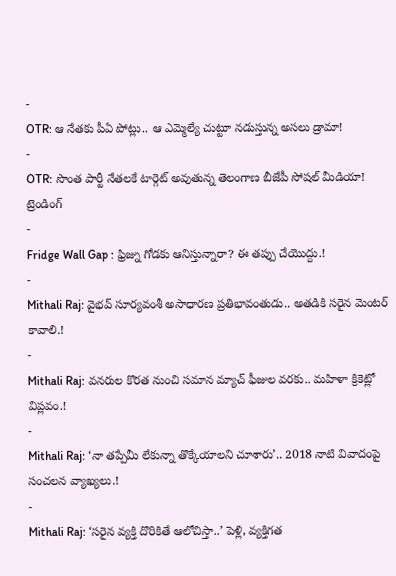-
OTR: ఆ నేతకు పీఏ పోట్లు.. ఆ ఎమ్మెల్యే చుట్టూ నడుస్తున్న అసలు డ్రామా!
-
OTR: సొంత పార్టీ నేతలకే టార్గెట్ అవుతున్న తెలంగాణ బీజేపీ సోషల్ మీడియా!
ట్రెండింగ్
-
Fridge Wall Gap : ఫ్రిజ్ను గోడకు ఆనిస్తున్నారా? ఈ తప్పు చేయొద్దు.!
-
Mithali Raj: వైభవ్ సూర్యవంశీ అసాధారణ ప్రతిభావంతుడు.. అతడికి సరైన మెంటర్ కావాలి.!
-
Mithali Raj: వనరుల కొరత నుంచి సమాన మ్యాచ్ ఫీజుల వరకు.. మహిళా క్రికెట్లో విప్లవం.!
-
Mithali Raj: ‘నా తప్పేమీ లేకున్నా తొక్కేయాలని చూశారు’.. 2018 నాటి వివాదంపై సంచలన వ్యాఖ్యలు.!
-
Mithali Raj: ‘సరైన వ్యక్తి దొరికితే ఆలోచిస్తా..’ పెళ్లి, వ్యక్తిగత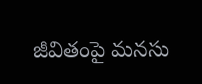జీవితంపై మనసు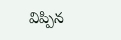విప్పిన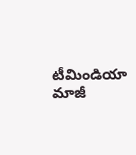టీమిండియా మాజీ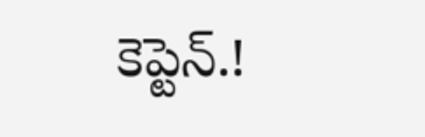కెప్టెన్.!